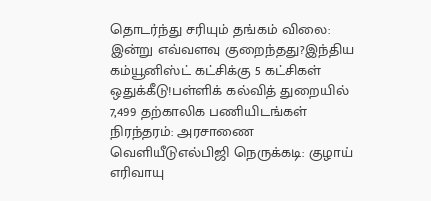தொடர்ந்து சரியும் தங்கம் விலை: இன்று எவ்வளவு குறைந்தது?இந்திய கம்யூனிஸ்ட் கட்சிக்கு 5 கட்சிகள் ஒதுக்கீடு!பள்ளிக் கல்வித் துறையில் 7,499 தற்காலிக பணியிடங்கள் நிரந்தரம்: அரசாணை வெளியீடுஎல்பிஜி நெருக்கடி: குழாய் எரிவாயு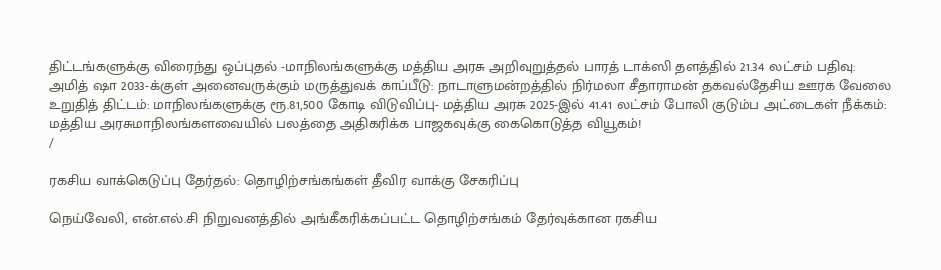திட்டங்களுக்கு விரைந்து ஒப்புதல் -மாநிலங்களுக்கு மத்திய அரசு அறிவுறுத்தல் பாரத் டாக்ஸி தளத்தில் 21.34 லட்சம் பதிவு: அமித் ஷா 2033-க்குள் அனைவருக்கும் மருத்துவக் காப்பீடு: நாடாளுமன்றத்தில் நிர்மலா சீதாராமன் தகவல்தேசிய ஊரக வேலை உறுதித் திட்டம்: மாநிலங்களுக்கு ரூ.81,500 கோடி விடுவிப்பு- மத்திய அரசு 2025-இல் 41.41 லட்சம் போலி குடும்ப அட்டைகள் நீக்கம்: மத்திய அரசுமாநிலங்களவையில் பலத்தை அதிகரிக்க பாஜகவுக்கு கைகொடுத்த வியூகம்!
/

ரகசிய வாக்கெடுப்பு தேர்தல்: தொழிற்சங்கங்கள் தீவிர வாக்கு சேகரிப்பு

நெய்வேலி, என்.எல்.சி நிறுவனத்தில் அங்கீகரிக்கப்பட்ட தொழிற்சங்கம் தேர்வுக்கான ரகசிய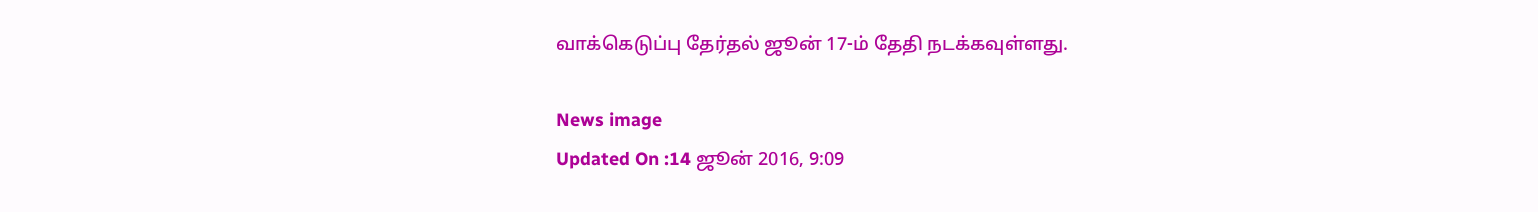வாக்கெடுப்பு தேர்தல் ஜூன் 17-ம் தேதி நடக்கவுள்ளது.

News image
Updated On :14 ஜூன் 2016, 9:09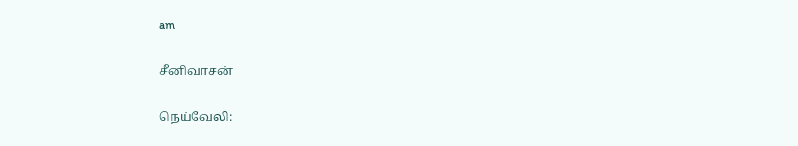am

சீனிவாசன்

நெய்வேலி: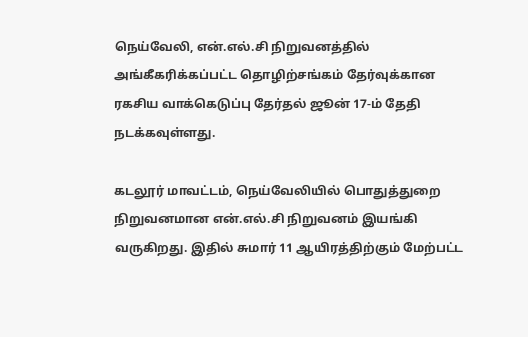நெய்வேலி, என்.எல்.சி நிறுவனத்தில் அங்கீகரிக்கப்பட்ட தொழிற்சங்கம் தேர்வுக்கான ரகசிய வாக்கெடுப்பு தேர்தல் ஜூன் 17-ம் தேதி நடக்கவுள்ளது.

கடலூர் மாவட்டம், நெய்வேலியில் பொதுத்துறை நிறுவனமான என்.எல்.சி நிறுவனம் இயங்கி வருகிறது. இதில் சுமார் 11 ஆயிரத்திற்கும் மேற்பட்ட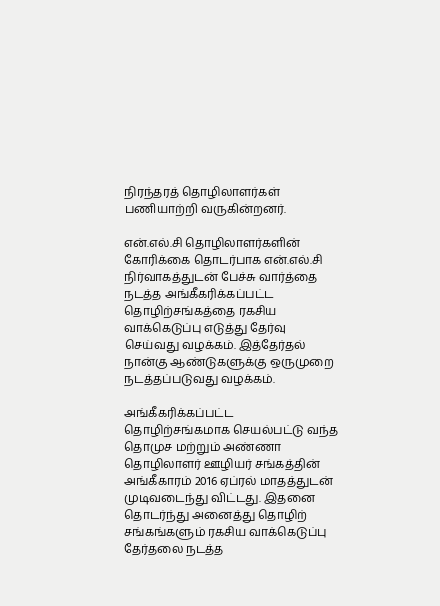நிரந்தரத் தொழிலாளர்கள் பணியாற்றி வருகின்றனர்.

என்.எல்.சி தொழிலாளர்களின் கோரிக்கை தொடர்பாக என்.எல்.சி நிர்வாகத்துடன் பேச்சு வார்த்தை நடத்த அங்கீகரிக்கப்பட்ட தொழிற்சங்கத்தை ரகசிய வாக்கெடுப்பு எடுத்து தேர்வு செய்வது வழக்கம். இத்தேர்தல் நான்கு ஆண்டுகளுக்கு ஒருமுறை நடத்தப்படுவது வழக்கம்.

அங்கீகரிக்கப்பட்ட தொழிற்சங்கமாக செயல்பட்டு வந்த தொமுச மற்றும் அண்ணா தொழிலாளர் ஊழியர் சங்கத்தின் அங்கீகாரம் 2016 ஏப்ரல் மாதத்துடன் முடிவடைந்து விட்டது. இதனை தொடர்ந்து அனைத்து தொழிற் சங்கங்களும் ரகசிய வாக்கெடுப்பு தேர்தலை நடத்த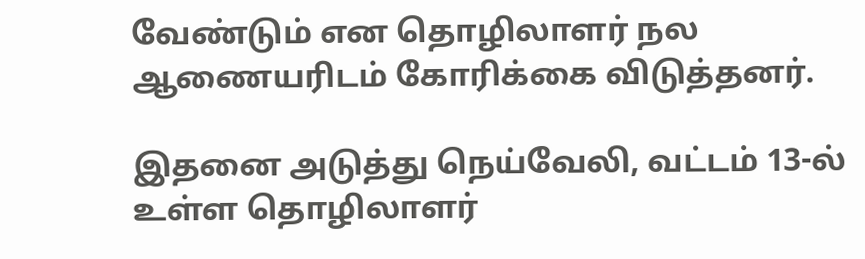வேண்டும் என தொழிலாளர் நல ஆணையரிடம் கோரிக்கை விடுத்தனர்.

இதனை அடுத்து நெய்வேலி, வட்டம் 13-ல் உள்ள தொழிலாளர்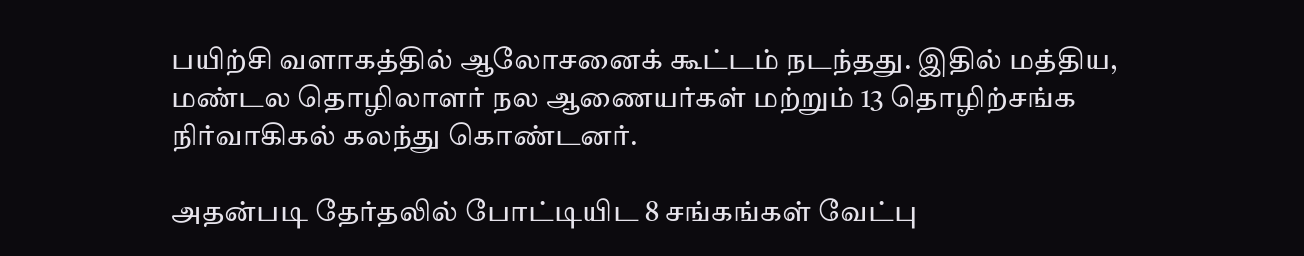பயிற்சி வளாகத்தில் ஆலோசனைக் கூட்டம் நடந்தது. இதில் மத்திய, மண்டல தொழிலாளர் நல ஆணையர்கள் மற்றும் 13 தொழிற்சங்க நிர்வாகிகல் கலந்து கொண்டனர்.

அதன்படி தேர்தலில் போட்டியிட 8 சங்கங்கள் வேட்பு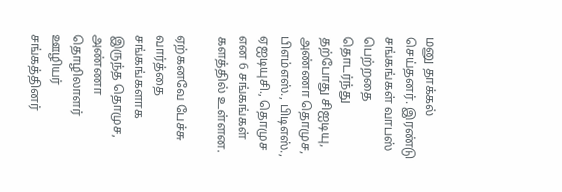மனு தாக்கல் செய்தனர். இரண்டு சங்கங்கள் வாபஸ் பெற்றதை தொடர்ந்து தற்போது சிஐடியு, அண்ணா தொமுச, பிஎம்எஸ்., பிடிஎஸ்., ஏஐடியுசி., தொமுச என 6 சங்கங்கள் களத்தில் உள்ளன.

ஏற்கனவே பேச்சு வார்த்தை சங்கங்களாக இருந்த தொமுச, அண்ணா தொழிலாளர் ஊழியர் சங்கத்தினர்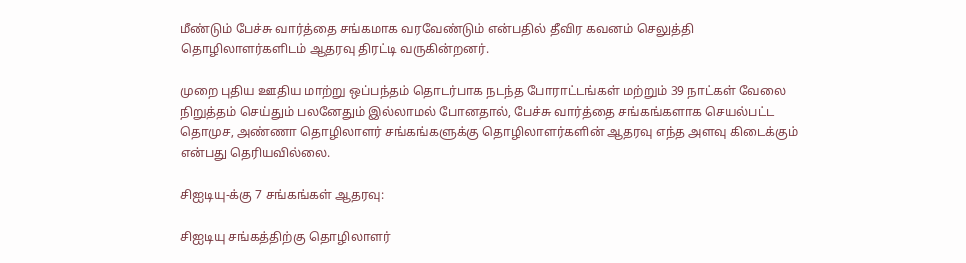மீண்டும் பேச்சு வார்த்தை சங்கமாக வரவேண்டும் என்பதில் தீவிர கவனம் செலுத்தி தொழிலாளர்களிடம் ஆதரவு திரட்டி வருகின்றனர்.

முறை புதிய ஊதிய மாற்று ஒப்பந்தம் தொடர்பாக நடந்த போராட்டங்கள் மற்றும் 39 நாட்கள் வேலை நிறுத்தம் செய்தும் பலனேதும் இல்லாமல் போனதால், பேச்சு வார்த்தை சங்கங்களாக செயல்பட்ட தொமுச, அண்ணா தொழிலாளர் சங்கங்களுக்கு தொழிலாளர்களின் ஆதரவு எந்த அளவு கிடைக்கும் என்பது தெரியவில்லை.

சிஐடியு-க்கு 7 சங்கங்கள் ஆதரவு:

சிஐடியு சங்கத்திற்கு தொழிலாளர்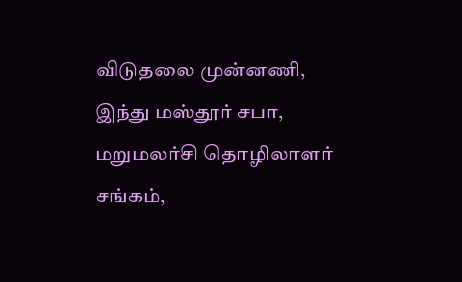விடுதலை முன்னணி, இந்து மஸ்தூர் சபா, மறுமலர்சி தொழிலாளர் சங்கம்,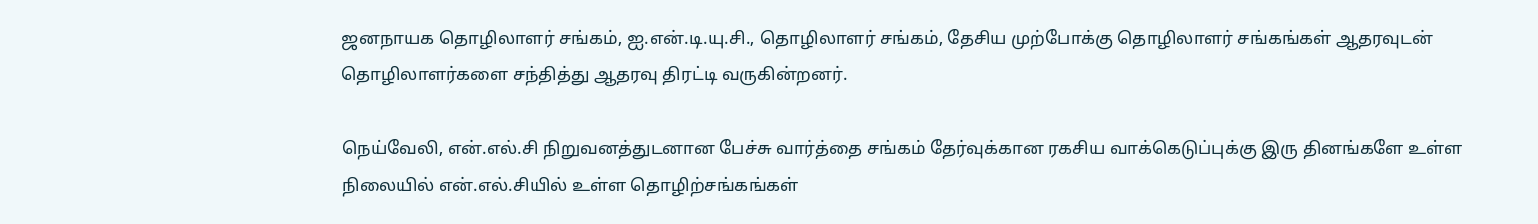ஜனநாயக தொழிலாளர் சங்கம், ஐ.என்.டி.யு.சி., தொழிலாளர் சங்கம், தேசிய முற்போக்கு தொழிலாளர் சங்கங்கள் ஆதரவுடன் தொழிலாளர்களை சந்தித்து ஆதரவு திரட்டி வருகின்றனர்.

நெய்வேலி, என்.எல்.சி நிறுவனத்துடனான பேச்சு வார்த்தை சங்கம் தேர்வுக்கான ரகசிய வாக்கெடுப்புக்கு இரு தினங்களே உள்ள நிலையில் என்.எல்.சியில் உள்ள தொழிற்சங்கங்கள்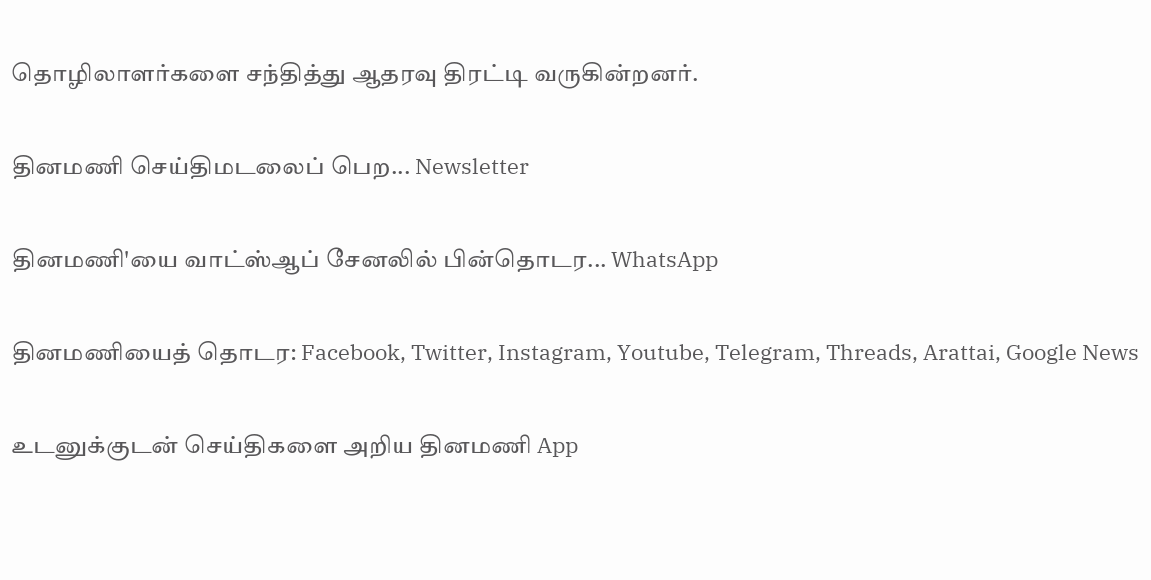தொழிலாளர்களை சந்தித்து ஆதரவு திரட்டி வருகின்றனர்.

தினமணி செய்திமடலைப் பெற... Newsletter

தினமணி'யை வாட்ஸ்ஆப் சேனலில் பின்தொடர... WhatsApp

தினமணியைத் தொடர: Facebook, Twitter, Instagram, Youtube, Telegram, Threads, Arattai, Google News

உடனுக்குடன் செய்திகளை அறிய தினமணி App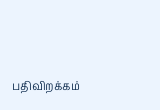பதிவிறக்கம்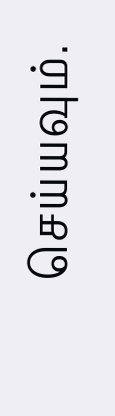செய்யவும்.